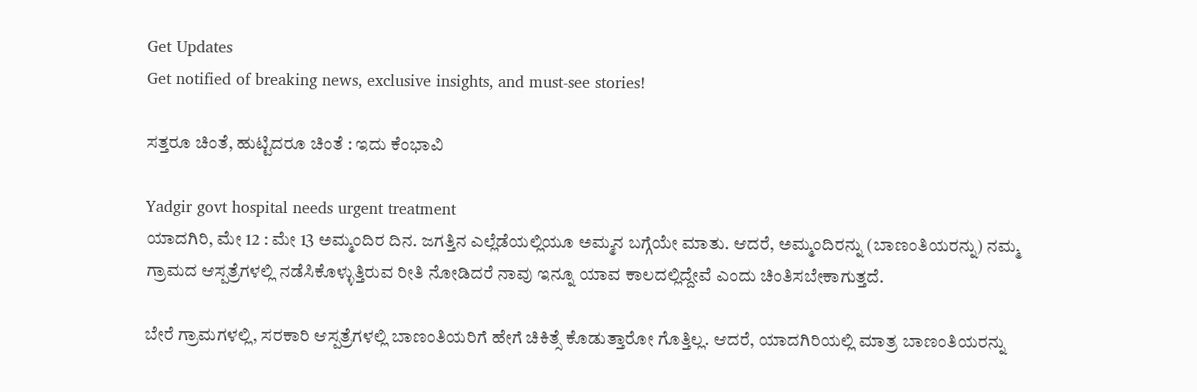Get Updates
Get notified of breaking news, exclusive insights, and must-see stories!

ಸತ್ತರೂ ಚಿಂತೆ, ಹುಟ್ಟಿದರೂ ಚಿಂತೆ : ಇದು ಕೆಂಭಾವಿ

Yadgir govt hospital needs urgent treatment
ಯಾದಗಿರಿ, ಮೇ 12 : ಮೇ 13 ಅಮ್ಮಂದಿರ ದಿನ. ಜಗತ್ತಿನ ಎಲ್ಲೆಡೆಯಲ್ಲಿಯೂ ಅಮ್ಮನ ಬಗ್ಗೆಯೇ ಮಾತು. ಆದರೆ, ಅಮ್ಮಂದಿರನ್ನು (ಬಾಣಂತಿಯರನ್ನು) ನಮ್ಮ ಗ್ರಾಮದ ಆಸ್ಪತ್ರೆಗಳಲ್ಲಿ ನಡೆಸಿಕೊಳ್ಳುತ್ತಿರುವ ರೀತಿ ನೋಡಿದರೆ ನಾವು ಇನ್ನೂ ಯಾವ ಕಾಲದಲ್ಲಿದ್ದೇವೆ ಎಂದು ಚಿಂತಿಸಬೇಕಾಗುತ್ತದೆ.

ಬೇರೆ ಗ್ರಾಮಗಳಲ್ಲಿ, ಸರಕಾರಿ ಆಸ್ಪತ್ರೆಗಳಲ್ಲಿ ಬಾಣಂತಿಯರಿಗೆ ಹೇಗೆ ಚಿಕಿತ್ಸೆ ಕೊಡುತ್ತಾರೋ ಗೊತ್ತಿಲ್ಲ. ಆದರೆ, ಯಾದಗಿರಿಯಲ್ಲಿ ಮಾತ್ರ ಬಾಣಂತಿಯರನ್ನು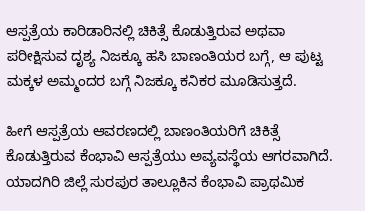ಆಸ್ಪತ್ರೆಯ ಕಾರಿಡಾರಿನಲ್ಲಿ ಚಿಕಿತ್ಸೆ ಕೊಡುತ್ತಿರುವ ಅಥವಾ ಪರೀಕ್ಷಿಸುವ ದೃಶ್ಯ ನಿಜಕ್ಕೂ ಹಸಿ ಬಾಣಂತಿಯರ ಬಗ್ಗೆ, ಆ ಪುಟ್ಟ ಮಕ್ಕಳ ಅಮ್ಮಂದರ ಬಗ್ಗೆ ನಿಜಕ್ಕೂ ಕನಿಕರ ಮೂಡಿಸುತ್ತದೆ.

ಹೀಗೆ ಆಸ್ಪತ್ರೆಯ ಆವರಣದಲ್ಲಿ ಬಾಣಂತಿಯರಿಗೆ ಚಿಕಿತ್ಸೆ ಕೊಡುತ್ತಿರುವ ಕೆಂಭಾವಿ ಆಸ್ಪತ್ರೆಯು ಅವ್ಯವಸ್ಥೆಯ ಆಗರವಾಗಿದೆ. ಯಾದಗಿರಿ ಜಿಲ್ಲೆ ಸುರಪುರ ತಾಲ್ಲೂಕಿನ ಕೆಂಭಾವಿ ಪ್ರಾಥಮಿಕ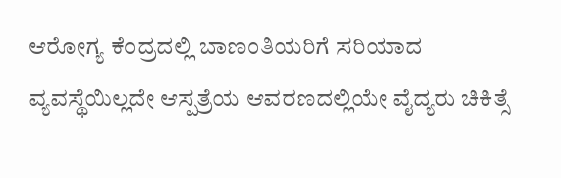ಆರೋಗ್ಯ ಕೆಂದ್ರದಲ್ಲಿ ಬಾಣಂತಿಯರಿಗೆ ಸರಿಯಾದ ವ್ಯವಸ್ಥೆಯಿಲ್ಲದೇ ಆಸ್ಪತ್ರೆಯ ಆವರಣದಲ್ಲಿಯೇ ವೈದ್ಯರು ಚಿಕಿತ್ಸೆ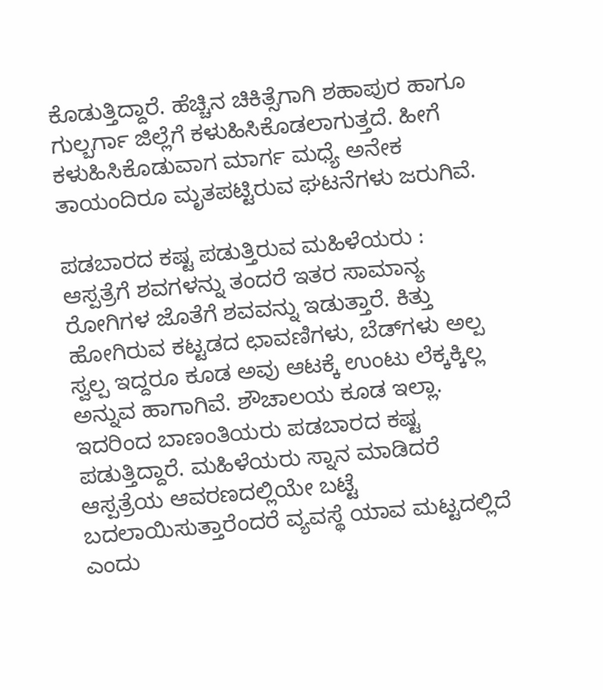ಕೊಡುತ್ತಿದ್ದಾರೆ. ಹೆಚ್ಚಿನ ಚಿಕಿತ್ಸೆಗಾಗಿ ಶಹಾಪುರ ಹಾಗೂ ಗುಲ್ಬರ್ಗಾ ಜಿಲ್ಲೆಗೆ ಕಳುಹಿಸಿಕೊಡಲಾಗುತ್ತದೆ. ಹೀಗೆ ಕಳುಹಿಸಿಕೊಡುವಾಗ ಮಾರ್ಗ ಮಧ್ಯೆ ಅನೇಕ ತಾಯಂದಿರೂ ಮೃತಪಟ್ಟಿರುವ ಘಟನೆಗಳು ಜರುಗಿವೆ.

ಪಡಬಾರದ ಕಷ್ಟ ಪಡುತ್ತಿರುವ ಮಹಿಳೆಯರು : ಆಸ್ಪತ್ರೆಗೆ ಶವಗಳನ್ನು ತಂದರೆ ಇತರ ಸಾಮಾನ್ಯ ರೋಗಿಗಳ ಜೊತೆಗೆ ಶವವನ್ನು ಇಡುತ್ತಾರೆ. ಕಿತ್ತು ಹೋಗಿರುವ ಕಟ್ಟಡದ ಛಾವಣಿಗಳು, ಬೆಡ್‌ಗಳು ಅಲ್ಪ ಸ್ವಲ್ಪ ಇದ್ದರೂ ಕೂಡ ಅವು ಆಟಕ್ಕೆ ಉಂಟು ಲೆಕ್ಕಕ್ಕಿಲ್ಲ ಅನ್ನುವ ಹಾಗಾಗಿವೆ. ಶೌಚಾಲಯ ಕೂಡ ಇಲ್ಲಾ. ಇದರಿಂದ ಬಾಣಂತಿಯರು ಪಡಬಾರದ ಕಷ್ಟ ಪಡುತ್ತಿದ್ದಾರೆ. ಮಹಿಳೆಯರು ಸ್ನಾನ ಮಾಡಿದರೆ ಆಸ್ಪತ್ರೆಯ ಆವರಣದಲ್ಲಿಯೇ ಬಟ್ಟೆ ಬದಲಾಯಿಸುತ್ತಾರೆಂದರೆ ವ್ಯವಸ್ಥೆ ಯಾವ ಮಟ್ಟದಲ್ಲಿದೆ ಎಂದು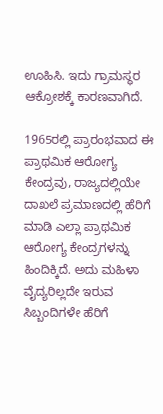ಊಹಿಸಿ. ಇದು ಗ್ರಾಮಸ್ಥರ ಆಕ್ರೋಶಕ್ಕೆ ಕಾರಣವಾಗಿದೆ.

1965ರಲ್ಲಿ ಪ್ರಾರಂಭವಾದ ಈ ಪ್ರಾಥಮಿಕ ಆರೋಗ್ಯ ಕೇಂದ್ರವು, ರಾಜ್ಯದಲ್ಲಿಯೇ ದಾಖಲೆ ಪ್ರಮಾಣದಲ್ಲಿ ಹೆರಿಗೆ ಮಾಡಿ ಎಲ್ಲಾ ಪ್ರಾಥಮಿಕ ಆರೋಗ್ಯ ಕೇಂದ್ರಗಳನ್ನು ಹಿಂದಿಕ್ಕಿದೆ. ಅದು ಮಹಿಳಾ ವೈದ್ಯರಿಲ್ಲದೇ ಇರುವ ಸಿಬ್ಬಂದಿಗಳೇ ಹೆರಿಗೆ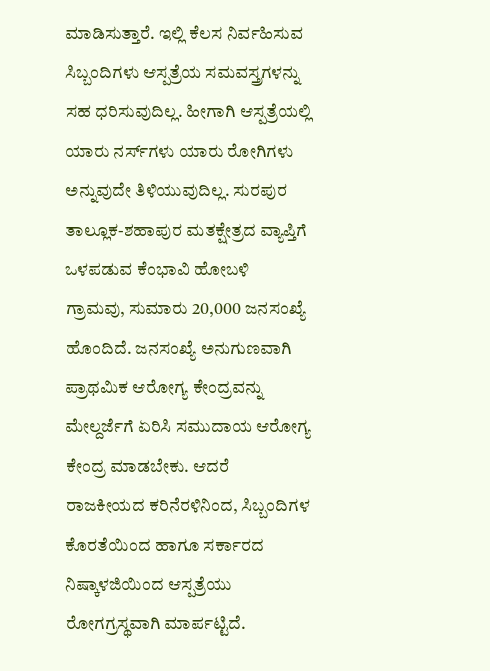ಮಾಡಿಸುತ್ತಾರೆ. ಇಲ್ಲಿ ಕೆಲಸ ನಿರ್ವಹಿಸುವ ಸಿಬ್ಬಂದಿಗಳು ಆಸ್ಪತ್ರೆಯ ಸಮವಸ್ತ್ರಗಳನ್ನು ಸಹ ಧರಿಸುವುದಿಲ್ಲ. ಹೀಗಾಗಿ ಆಸ್ಪತ್ರೆಯಲ್ಲಿ ಯಾರು ನರ್ಸ್‌ಗಳು ಯಾರು ರೋಗಿಗಳು ಅನ್ನುವುದೇ ತಿಳಿಯುವುದಿಲ್ಲ. ಸುರಪುರ ತಾಲ್ಲೂಕ-ಶಹಾಪುರ ಮತಕ್ಷೇತ್ರದ ವ್ಯಾಪ್ತಿಗೆ ಒಳಪಡುವ ಕೆಂಭಾವಿ ಹೋಬಳಿ ಗ್ರಾಮವು, ಸುಮಾರು 20,000 ಜನಸಂಖ್ಯೆ ಹೊಂದಿದೆ. ಜನಸಂಖ್ಯೆ ಅನುಗುಣವಾಗಿ ಪ್ರಾಥಮಿಕ ಆರೋಗ್ಯ ಕೇಂದ್ರವನ್ನು ಮೇಲ್ದರ್ಜೆಗೆ ಏರಿಸಿ ಸಮುದಾಯ ಆರೋಗ್ಯ ಕೇಂದ್ರ ಮಾಡಬೇಕು. ಆದರೆ ರಾಜಕೀಯದ ಕರಿನೆರಳಿನಿಂದ, ಸಿಬ್ಬಂದಿಗಳ ಕೊರತೆಯಿಂದ ಹಾಗೂ ಸರ್ಕಾರದ ನಿಷ್ಕಾಳಜಿಯಿಂದ ಆಸ್ಪತ್ರೆಯು ರೋಗಗ್ರಸ್ಥವಾಗಿ ಮಾರ್ಪಟ್ಟಿದೆ.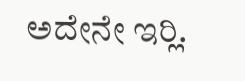ಅದೇನೇ ಇರ‍್ಲಿ.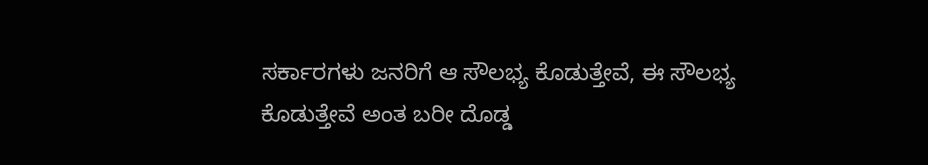ಸರ್ಕಾರಗಳು ಜನರಿಗೆ ಆ ಸೌಲಭ್ಯ ಕೊಡುತ್ತೇವೆ, ಈ ಸೌಲಭ್ಯ ಕೊಡುತ್ತೇವೆ ಅಂತ ಬರೀ ದೊಡ್ಡ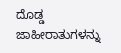ದೊಡ್ಡ ಜಾಹೀರಾತುಗಳನ್ನು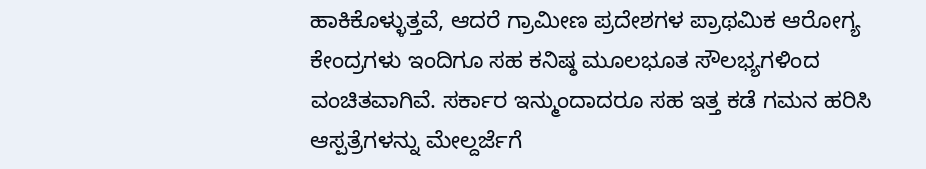ಹಾಕಿಕೊಳ್ಳುತ್ತವೆ, ಆದರೆ ಗ್ರಾಮೀಣ ಪ್ರದೇಶಗಳ ಪ್ರಾಥಮಿಕ ಆರೋಗ್ಯ ಕೇಂದ್ರಗಳು ಇಂದಿಗೂ ಸಹ ಕನಿಷ್ಠ ಮೂಲಭೂತ ಸೌಲಭ್ಯಗಳಿಂದ ವಂಚಿತವಾಗಿವೆ. ಸರ್ಕಾರ ಇನ್ಮುಂದಾದರೂ ಸಹ ಇತ್ತ ಕಡೆ ಗಮನ ಹರಿಸಿ ಆಸ್ಪತ್ರೆಗಳನ್ನು ಮೇಲ್ದರ್ಜೆಗೆ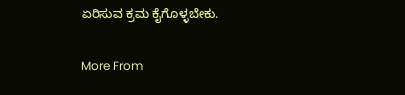ಏರಿಸುವ ಕ್ರಮ ಕೈಗೊಳ್ಳಬೇಕು.

More From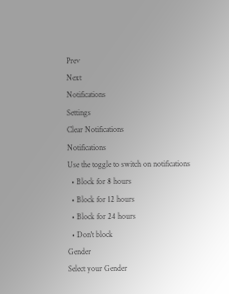Prev
Next
Notifications
Settings
Clear Notifications
Notifications
Use the toggle to switch on notifications
  • Block for 8 hours
  • Block for 12 hours
  • Block for 24 hours
  • Don't block
Gender
Select your Gender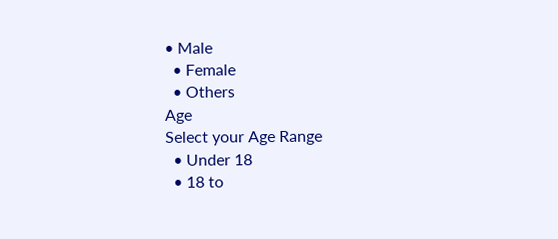• Male
  • Female
  • Others
Age
Select your Age Range
  • Under 18
  • 18 to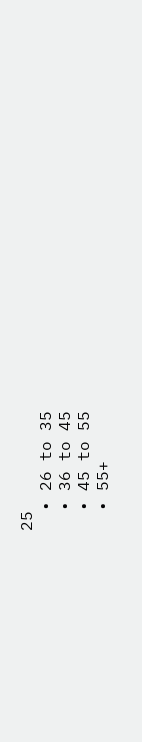25
  • 26 to 35
  • 36 to 45
  • 45 to 55
  • 55+